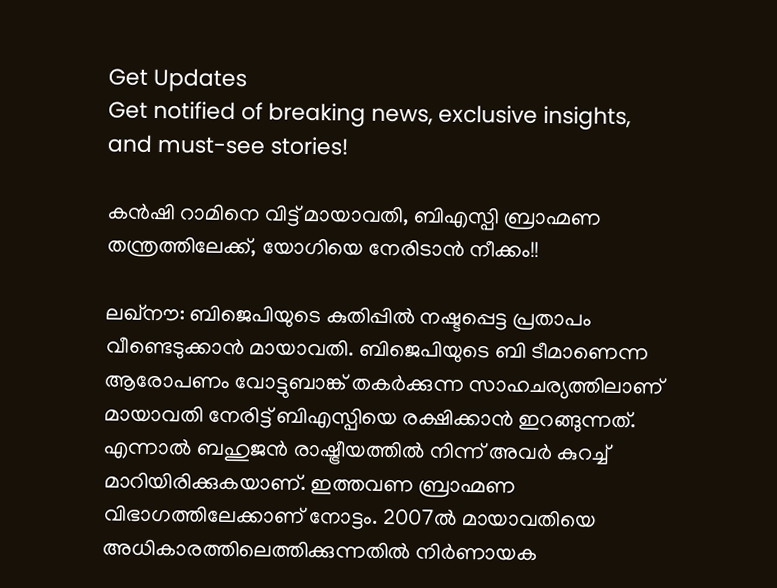Get Updates
Get notified of breaking news, exclusive insights, and must-see stories!

കന്‍ഷി റാമിനെ വിട്ട് മായാവതി, ബിഎസ്പി ബ്രാഹ്മണ തന്ത്രത്തിലേക്ക്, യോഗിയെ നേരിടാന്‍ നീക്കം!!

ലഖ്‌നൗ: ബിജെപിയുടെ കുതിപ്പില്‍ നഷ്ടപ്പെട്ട പ്രതാപം വീണ്ടെടുക്കാന്‍ മായാവതി. ബിജെപിയുടെ ബി ടീമാണെന്ന ആരോപണം വോട്ടുബാങ്ക് തകര്‍ക്കുന്ന സാഹചര്യത്തിലാണ് മായാവതി നേരിട്ട് ബിഎസ്പിയെ രക്ഷിക്കാന്‍ ഇറങ്ങുന്നത്. എന്നാല്‍ ബഹുജന്‍ രാഷ്ട്രീയത്തില്‍ നിന്ന് അവര്‍ കുറച്ച് മാറിയിരിക്കുകയാണ്. ഇത്തവണ ബ്രാഹ്മണ വിഭാഗത്തിലേക്കാണ് നോട്ടം. 2007ല്‍ മായാവതിയെ അധികാരത്തിലെത്തിക്കുന്നതില്‍ നിര്‍ണായക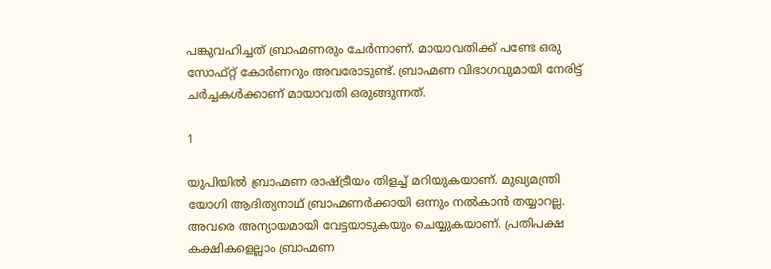പങ്കുവഹിച്ചത് ബ്രാഹ്മണരും ചേര്‍ന്നാണ്. മായാവതിക്ക് പണ്ടേ ഒരു സോഫ്റ്റ് കോര്‍ണറും അവരോടുണ്ട്. ബ്രാഹ്മണ വിഭാഗവുമായി നേരിട്ട് ചര്‍ച്ചകള്‍ക്കാണ് മായാവതി ഒരുങ്ങുന്നത്.

1

യുപിയില്‍ ബ്രാഹ്മണ രാഷ്ട്രീയം തിളച്ച് മറിയുകയാണ്. മുഖ്യമന്ത്രി യോഗി ആദിത്യനാഥ് ബ്രാഹ്മണര്‍ക്കായി ഒന്നും നല്‍കാന്‍ തയ്യാറല്ല. അവരെ അന്യായമായി വേട്ടയാടുകയും ചെയ്യുകയാണ്. പ്രതിപക്ഷ കക്ഷികളെല്ലാം ബ്രാഹ്മണ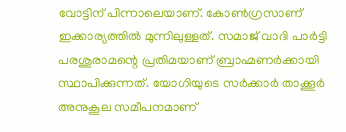വോട്ടിന് പിന്നാലെയാണ്. കോണ്‍ഗ്രസാണ് ഇക്കാര്യത്തില്‍ മുന്നിലുള്ളത്. സമാജ് വാദി പാര്‍ട്ടി പരശുരാമന്റെ പ്രതിമയാണ് ബ്രാഹ്മണര്‍ക്കായി സ്ഥാപിക്കുന്നത്. യോഗിയുടെ സര്‍ക്കാര്‍ താക്കൂര്‍ അനുകൂല സമീപനമാണ്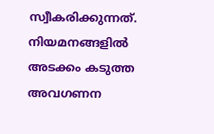സ്വീകരിക്കുന്നത്. നിയമനങ്ങളില്‍ അടക്കം കടുത്ത അവഗണന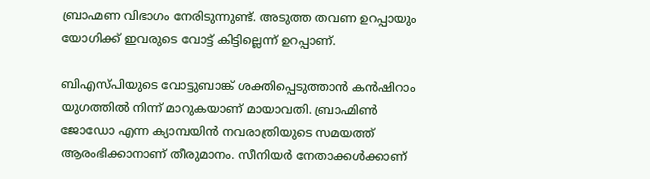ബ്രാഹ്മണ വിഭാഗം നേരിടുന്നുണ്ട്. അടുത്ത തവണ ഉറപ്പായും യോഗിക്ക് ഇവരുടെ വോട്ട് കിട്ടില്ലെന്ന് ഉറപ്പാണ്.

ബിഎസ്പിയുടെ വോട്ടുബാങ്ക് ശക്തിപ്പെടുത്താന്‍ കന്‍ഷിറാം യുഗത്തില്‍ നിന്ന് മാറുകയാണ് മായാവതി. ബ്രാഹ്മിണ്‍ ജോഡോ എന്ന ക്യാമ്പയിന്‍ നവരാത്രിയുടെ സമയത്ത് ആരംഭിക്കാനാണ് തീരുമാനം. സീനിയര്‍ നേതാക്കള്‍ക്കാണ്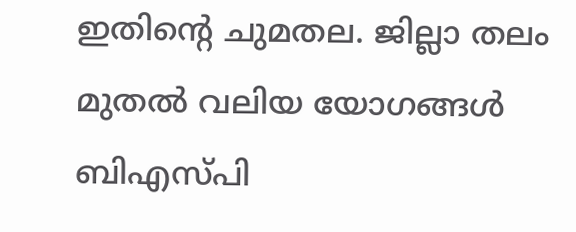ഇതിന്റെ ചുമതല. ജില്ലാ തലം മുതല്‍ വലിയ യോഗങ്ങള്‍ ബിഎസ്പി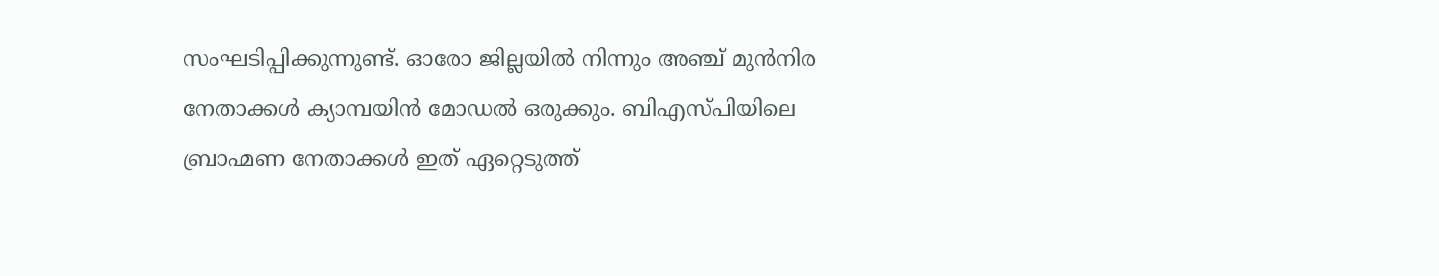സംഘടിപ്പിക്കുന്നുണ്ട്. ഓരോ ജില്ലയില്‍ നിന്നും അഞ്ച് മുന്‍നിര നേതാക്കള്‍ ക്യാമ്പയിന്‍ മോഡല്‍ ഒരുക്കും. ബിഎസ്പിയിലെ ബ്രാഹ്മണ നേതാക്കള്‍ ഇത് ഏറ്റെടുത്ത്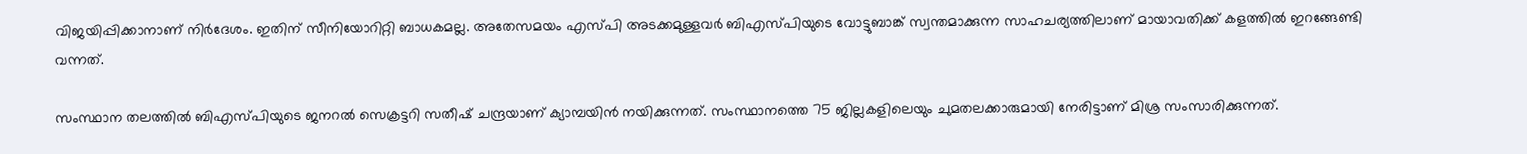വിജയിപ്പിക്കാനാണ് നിര്‍ദേശം. ഇതിന് സീനിയോറിറ്റി ബാധകമല്ല. അതേസമയം എസ്പി അടക്കമുള്ളവര്‍ ബിഎസ്പിയുടെ വോട്ടുബാങ്ക് സ്വന്തമാക്കുന്ന സാഹചര്യത്തിലാണ് മായാവതിക്ക് കളത്തില്‍ ഇറങ്ങേണ്ടി വന്നത്.

സംസ്ഥാന തലത്തില്‍ ബിഎസ്പിയുടെ ജനറല്‍ സെക്രട്ടറി സതീഷ് ചന്ദ്രയാണ് ക്യാമ്പയിന്‍ നയിക്കുന്നത്. സംസ്ഥാനത്തെ 75 ജില്ലകളിലെയും ചുമതലക്കാരുമായി നേരിട്ടാണ് മിശ്ര സംസാരിക്കുന്നത്.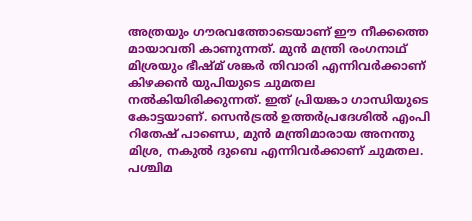അത്രയും ഗൗരവത്തോടെയാണ് ഈ നീക്കത്തെ മായാവതി കാണുന്നത്. മുന്‍ മന്ത്രി രംഗനാഥ് മിശ്രയും ഭീഷ്മ് ശങ്കര്‍ തിവാരി എന്നിവര്‍ക്കാണ് കിഴക്കന്‍ യുപിയുടെ ചുമതല നല്‍കിയിരിക്കുന്നത്. ഇത് പ്രിയങ്കാ ഗാന്ധിയുടെ കോട്ടയാണ്. സെന്‍ട്രല്‍ ഉത്തര്‍പ്രദേശില്‍ എംപി റിതേഷ് പാണ്ഡെ, മുന്‍ മന്ത്രിമാരായ അനന്തു മിശ്ര, നകുല്‍ ദുബെ എന്നിവര്‍ക്കാണ് ചുമതല. പശ്ചിമ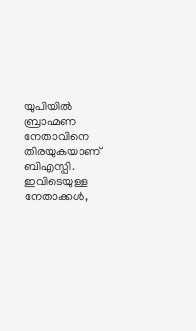യുപിയില്‍ ബ്രാഹ്മണ നേതാവിനെ തിരയുകയാണ് ബിഎസ്പി. ഇവിടെയുള്ള നേതാക്കള്‍,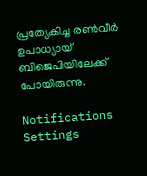പ്രത്യേകിച്ച രണ്‍വീര്‍ ഉപാധ്യായ് ബിജെപിയിലേക്ക് പോയിരുന്നു.

Notifications
Settings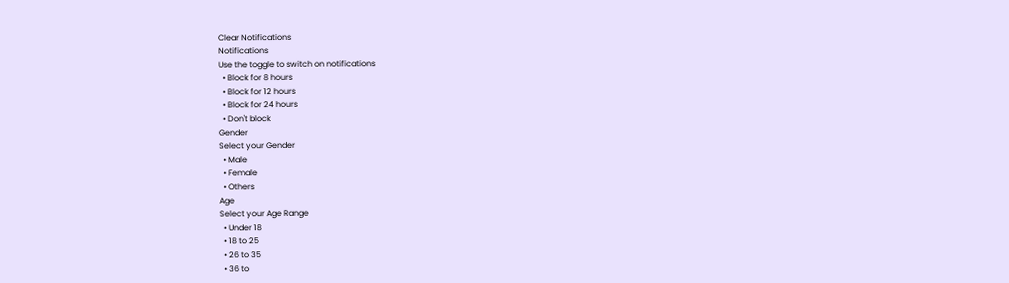Clear Notifications
Notifications
Use the toggle to switch on notifications
  • Block for 8 hours
  • Block for 12 hours
  • Block for 24 hours
  • Don't block
Gender
Select your Gender
  • Male
  • Female
  • Others
Age
Select your Age Range
  • Under 18
  • 18 to 25
  • 26 to 35
  • 36 to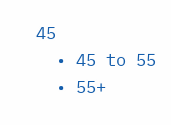45
  • 45 to 55
  • 55+